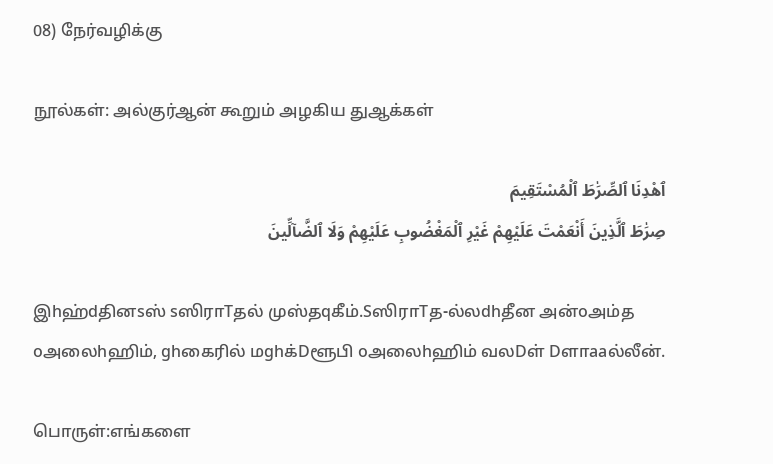08) நேர்வழிக்கு

நூல்கள்: அல்குர்ஆன் கூறும் அழகிய துஆக்கள்

ٱهْدِنَا ٱلصِّرَٰطَ ٱلْمُسْتَقِيمَ
صِرَٰطَ ٱلَّذِينَ أَنْعَمْتَ عَلَيْهِمْ غَيْرِ ٱلْمَغْضُوبِ عَلَيْهِمْ وَلَا ٱلضَّآلِّينَ

இhஹ்dதினsஸ் sஸிராTதல் முஸ்தqகீம்.SஸிராTத-ல்லdhதீன அன்oஅம்த oஅலைhஹிம், ghகைரில் மghக்Dளூபி oஅலைhஹிம் வலDள் Dளாaaல்லீன்.

பொருள்:எங்களை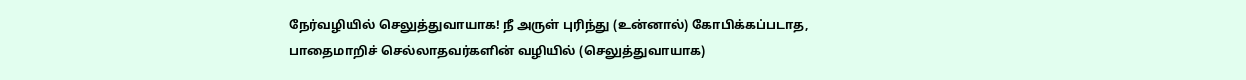நேர்வழியில் செலுத்துவாயாக! நீ அருள் புரிந்து (உன்னால்) கோபிக்கப்படாத, பாதைமாறிச் செல்லாதவர்களின் வழியில் (செலுத்துவாயாக)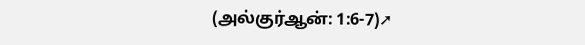(அல்குர்ஆன்: 1:6-7)➚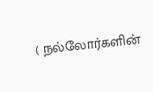( நல்லோர்களின்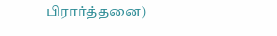பிரார்த்தனை)